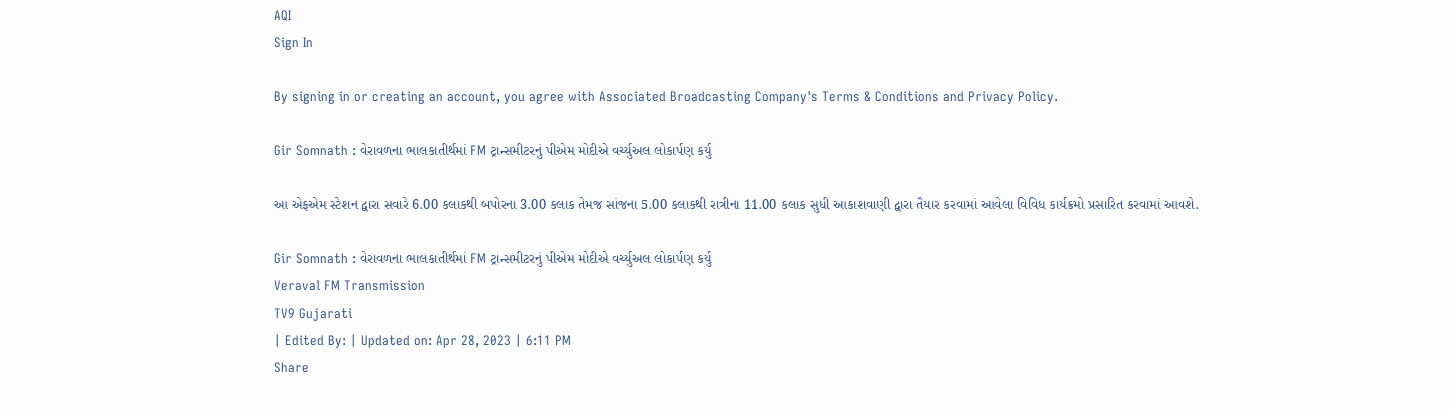AQI
Sign In

By signing in or creating an account, you agree with Associated Broadcasting Company's Terms & Conditions and Privacy Policy.

Gir Somnath : વેરાવળના ભાલકાતીર્થમાં FM ટ્રાન્સમીટરનું પીએમ મોદીએ વર્ચ્યુઅલ લોકાર્પણ કર્યુ

આ એફએમ સ્ટેશન દ્વારા સવારે 6.00 કલાકથી બપોરના 3.00 કલાક તેમજ સાંજના 5.00 કલાકથી રાત્રીના 11.00 કલાક સુધી આકાશવાણી દ્વારા તૈયાર કરવામાં આવેલા વિવિધ કાર્યક્રમો પ્રસારિત કરવામાં આવશે.

Gir Somnath : વેરાવળના ભાલકાતીર્થમાં FM ટ્રાન્સમીટરનું પીએમ મોદીએ વર્ચ્યુઅલ લોકાર્પણ કર્યુ
Veraval FM Transmission
TV9 Gujarati
| Edited By: | Updated on: Apr 28, 2023 | 6:11 PM
Share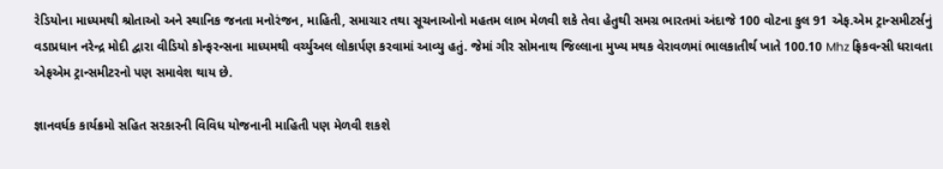રેડિયોના માધ્યમથી શ્રોતાઓ અને સ્થાનિક જનતા મનોરંજન, માહિતી, સમાચાર તથા સૂચનાઓનો મહતમ લાભ મેળવી શકે તેવા હેતુથી સમગ્ર ભારતમાં અંદાજે 100 વોટના કુલ 91 એફ.એમ ટ્રાન્સમીટર્સનું વડાપ્રધાન નરેન્દ્ર મોદી દ્વારા વીડિયો કોન્ફરન્સના માધ્યમથી વર્ચ્યુઅલ લોકાર્પણ કરવામાં આવ્યુ હતું. જેમાં ગીર સોમનાથ જિલ્લાના મુખ્ય મથક વેરાવળમાં ભાલકાતીર્થ ખાતે 100.10 Mhz ફ્રિકવન્સી ધરાવતા એફએમ ટ્રાન્સમીટરનો પણ સમાવેશ થાય છે.

જ્ઞાનવર્ધક કાર્યક્રમો સહિત સરકારની વિવિધ યોજનાની માહિતી પણ મેળવી શકશે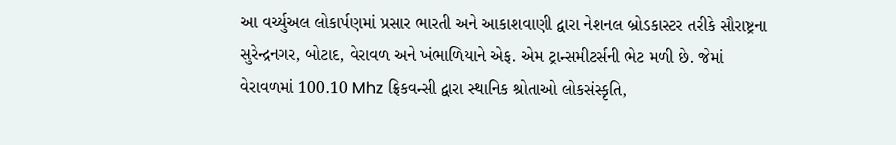આ વર્ચ્યુઅલ લોકાર્પણમાં પ્રસાર ભારતી અને આકાશવાણી દ્વારા નેશનલ બ્રોડકાસ્ટર તરીકે સૌરાષ્ટ્રના સુરેન્દ્રનગર, બોટાદ, વેરાવળ અને ખંભાળિયાને એફ. એમ ટ્રાન્સમીટર્સની ભેટ મળી છે. જેમાં વેરાવળમાં 100.10 Mhz ફ્રિકવન્સી દ્વારા સ્થાનિક શ્રોતાઓ લોકસંસ્કૃતિ,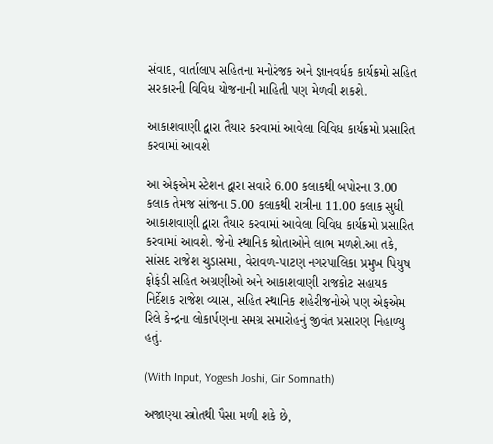સંવાદ, વાર્તાલાપ સહિતના મનોરંજક અને જ્ઞાનવર્ધક કાર્યક્રમો સહિત સરકારની વિવિધ યોજનાની માહિતી પણ મેળવી શકશે.

આકાશવાણી દ્વારા તૈયાર કરવામાં આવેલા વિવિધ કાર્યક્રમો પ્રસારિત કરવામાં આવશે

આ એફએમ સ્ટેશન દ્વારા સવારે 6.00 કલાકથી બપોરના 3.00 કલાક તેમજ સાંજના 5.00 કલાકથી રાત્રીના 11.00 કલાક સુધી આકાશવાણી દ્વારા તૈયાર કરવામાં આવેલા વિવિધ કાર્યક્રમો પ્રસારિત કરવામાં આવશે. જેનો સ્થાનિક શ્રોતાઓને લાભ મળશે.આ તકે, સાંસદ રાજેશ ચુડાસમા, વેરાવળ-પાટણ નગરપાલિકા પ્રમુખ પિયુષ ફોફંડી સહિત અગ્રણીઓ અને આકાશવાણી રાજકોટ સહાયક નિર્દેશક રાજેશ વ્યાસ, સહિત સ્થાનિક શહેરીજનોએ પણ એફએમ રિલે કેન્દ્રના લોકાર્પણના સમગ્ર સમારોહનું જીવંત પ્રસારણ નિહાળ્યુ હતું.

(With Input, Yogesh Joshi, Gir Somnath)

અજાણ્યા સ્ત્રોતથી પૈસા મળી શકે છે,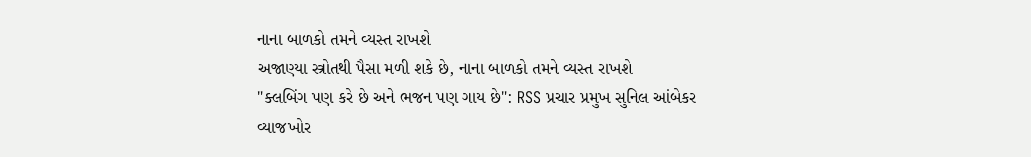નાના બાળકો તમને વ્યસ્ત રાખશે
અજાણ્યા સ્ત્રોતથી પૈસા મળી શકે છે, નાના બાળકો તમને વ્યસ્ત રાખશે
"ક્લબિંગ પણ કરે છે અને ભજન પણ ગાય છે": RSS પ્રચાર પ્રમુખ સુનિલ આંબેકર
વ્યાજખોર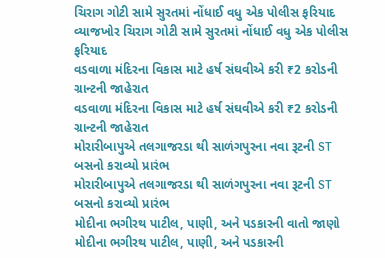ચિરાગ ગોટી સામે સુરતમાં નોંધાઈ વધુ એક પોલીસ ફરિયાદ
વ્યાજખોર ચિરાગ ગોટી સામે સુરતમાં નોંધાઈ વધુ એક પોલીસ ફરિયાદ
વડવાળા મંદિરના વિકાસ માટે હર્ષ સંઘવીએ કરી ₹2 કરોડની ગ્રાન્ટની જાહેરાત
વડવાળા મંદિરના વિકાસ માટે હર્ષ સંઘવીએ કરી ₹2 કરોડની ગ્રાન્ટની જાહેરાત
મોરારીબાપુએ તલગાજરડા થી સાળંગપુરના નવા રૂટની ST બસનો કરાવ્યો પ્રારંભ
મોરારીબાપુએ તલગાજરડા થી સાળંગપુરના નવા રૂટની ST બસનો કરાવ્યો પ્રારંભ
મોદીના ભગીરથ પાટીલ, પાણી, અને પડકારની વાતો જાણો
મોદીના ભગીરથ પાટીલ, પાણી, અને પડકારની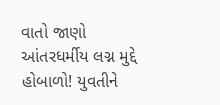વાતો જાણો
આંતરધર્મીય લગ્ન મુદ્દે હોબાળો! યુવતીને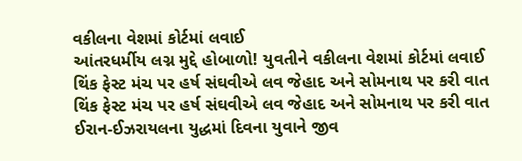વકીલના વેશમાં કોર્ટમાં લવાઈ
આંતરધર્મીય લગ્ન મુદ્દે હોબાળો! યુવતીને વકીલના વેશમાં કોર્ટમાં લવાઈ
થિંક ફેસ્ટ મંચ પર હર્ષ સંઘવીએ લવ જેહાદ અને સોમનાથ પર કરી વાત
થિંક ફેસ્ટ મંચ પર હર્ષ સંઘવીએ લવ જેહાદ અને સોમનાથ પર કરી વાત
ઈરાન-ઈઝરાયલના યુદ્ધમાં દિવના યુવાને જીવ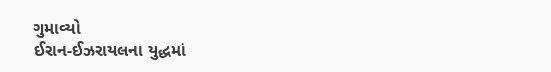ગુમાવ્યો
ઈરાન-ઈઝરાયલના યુદ્ધમાં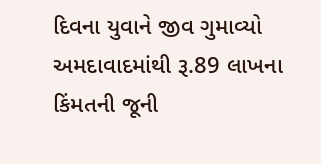દિવના યુવાને જીવ ગુમાવ્યો
અમદાવાદમાંથી રૂ.89 લાખના કિંમતની જૂની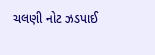ચલણી નોટ ઝડપાઈ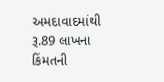અમદાવાદમાંથી રૂ.89 લાખના કિંમતની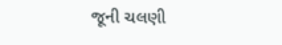જૂની ચલણી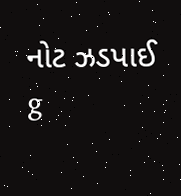નોટ ઝડપાઈ
g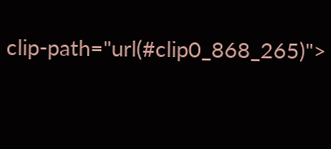clip-path="url(#clip0_868_265)">